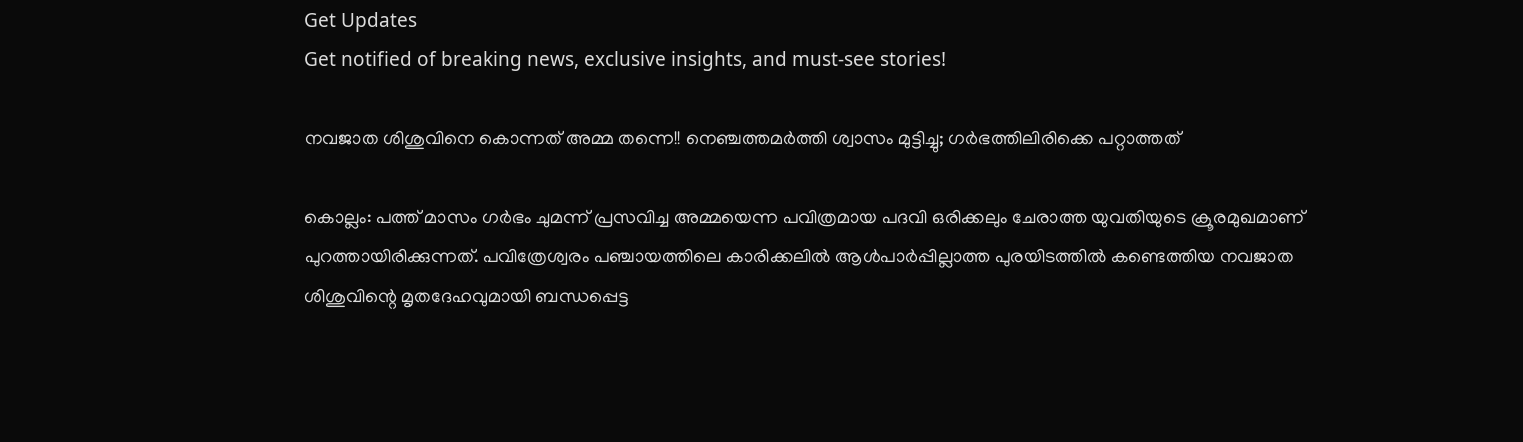Get Updates
Get notified of breaking news, exclusive insights, and must-see stories!

നവജാത ശിശുവിനെ കൊന്നത് അമ്മ തന്നെ!! നെഞ്ചത്തമര്‍ത്തി ശ്വാസം മുട്ടിച്ചു; ഗര്‍ഭത്തിലിരിക്കെ പറ്റാത്തത്

കൊല്ലം: പത്ത് മാസം ഗര്‍ഭം ചുമന്ന് പ്രസവിച്ച അമ്മയെന്ന പവിത്രമായ പദവി ഒരിക്കലും ചേരാത്ത യുവതിയുടെ ക്രൂരമുഖമാണ് പുറത്തായിരിക്കുന്നത്. പവിത്രേശ്വരം പഞ്ചായത്തിലെ കാരിക്കലില്‍ ആള്‍പാര്‍പ്പില്ലാത്ത പുരയിടത്തില്‍ കണ്ടെത്തിയ നവജാത ശിശുവിന്റെ മൃതദേഹവുമായി ബന്ധപ്പെട്ട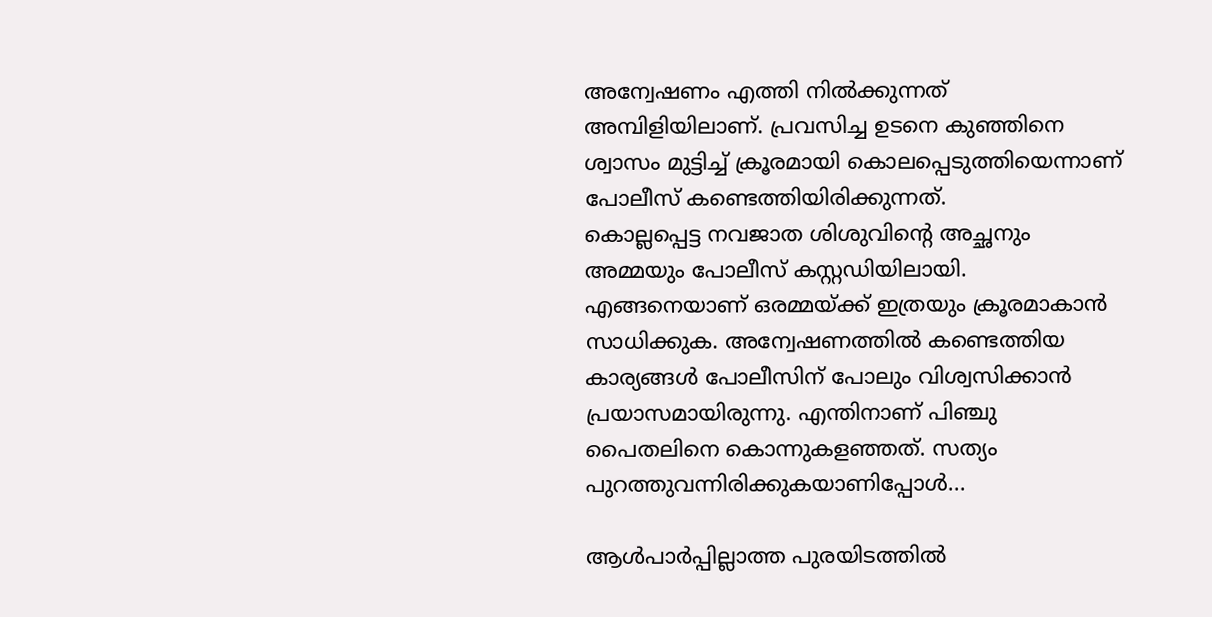അന്വേഷണം എത്തി നില്‍ക്കുന്നത് അമ്പിളിയിലാണ്. പ്രവസിച്ച ഉടനെ കുഞ്ഞിനെ ശ്വാസം മുട്ടിച്ച് ക്രൂരമായി കൊലപ്പെടുത്തിയെന്നാണ് പോലീസ് കണ്ടെത്തിയിരിക്കുന്നത്.
കൊല്ലപ്പെട്ട നവജാത ശിശുവിന്റെ അച്ഛനും അമ്മയും പോലീസ് കസ്റ്റഡിയിലായി. എങ്ങനെയാണ് ഒരമ്മയ്ക്ക് ഇത്രയും ക്രൂരമാകാന്‍ സാധിക്കുക. അന്വേഷണത്തില്‍ കണ്ടെത്തിയ കാര്യങ്ങള്‍ പോലീസിന് പോലും വിശ്വസിക്കാന്‍ പ്രയാസമായിരുന്നു. എന്തിനാണ് പിഞ്ചു പൈതലിനെ കൊന്നുകളഞ്ഞത്. സത്യം പുറത്തുവന്നിരിക്കുകയാണിപ്പോള്‍...

ആള്‍പാര്‍പ്പില്ലാത്ത പുരയിടത്തില്‍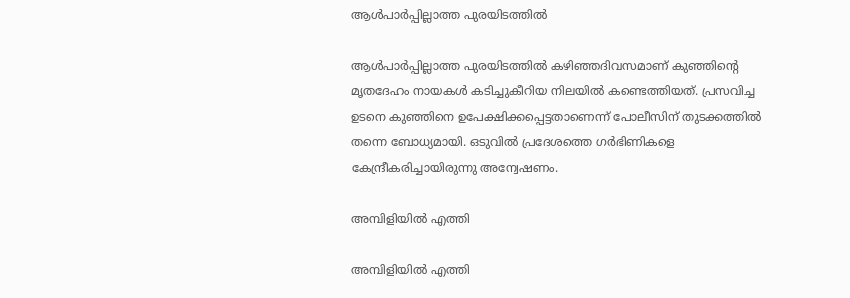ആള്‍പാര്‍പ്പില്ലാത്ത പുരയിടത്തില്‍

ആള്‍പാര്‍പ്പില്ലാത്ത പുരയിടത്തില്‍ കഴിഞ്ഞദിവസമാണ് കുഞ്ഞിന്റെ മൃതദേഹം നായകള്‍ കടിച്ചുകീറിയ നിലയില്‍ കണ്ടെത്തിയത്. പ്രസവിച്ച ഉടനെ കുഞ്ഞിനെ ഉപേക്ഷിക്കപ്പെട്ടതാണെന്ന് പോലീസിന് തുടക്കത്തില്‍ തന്നെ ബോധ്യമായി. ഒടുവില്‍ പ്രദേശത്തെ ഗര്‍ഭിണികളെ കേന്ദ്രീകരിച്ചായിരുന്നു അന്വേഷണം.

അമ്പിളിയില്‍ എത്തി

അമ്പിളിയില്‍ എത്തി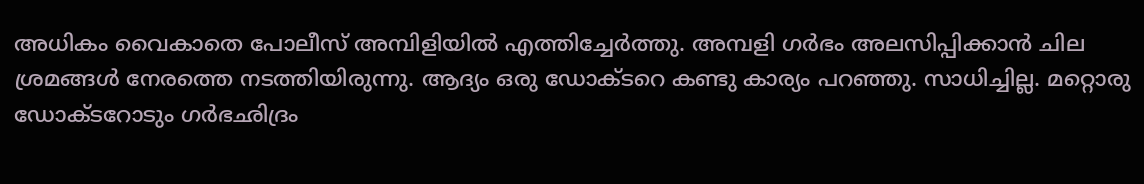അധികം വൈകാതെ പോലീസ് അമ്പിളിയില്‍ എത്തിച്ചേര്‍ത്തു. അമ്പളി ഗര്‍ഭം അലസിപ്പിക്കാന്‍ ചില ശ്രമങ്ങള്‍ നേരത്തെ നടത്തിയിരുന്നു. ആദ്യം ഒരു ഡോക്ടറെ കണ്ടു കാര്യം പറഞ്ഞു. സാധിച്ചില്ല. മറ്റൊരു ഡോക്ടറോടും ഗര്‍ഭഛിദ്രം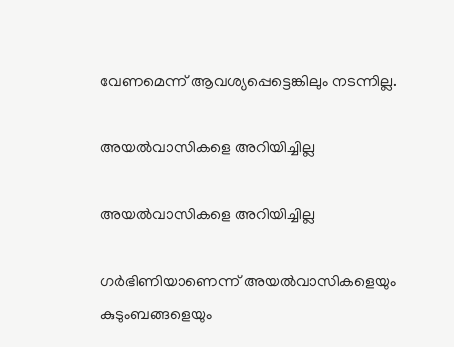വേണമെന്ന് ആവശ്യപ്പെട്ടെങ്കിലും നടന്നില്ല.

അയല്‍വാസികളെ അറിയിച്ചില്ല

അയല്‍വാസികളെ അറിയിച്ചില്ല

ഗര്‍ഭിണിയാണെന്ന് അയല്‍വാസികളെയും കുടുംബങ്ങളെയും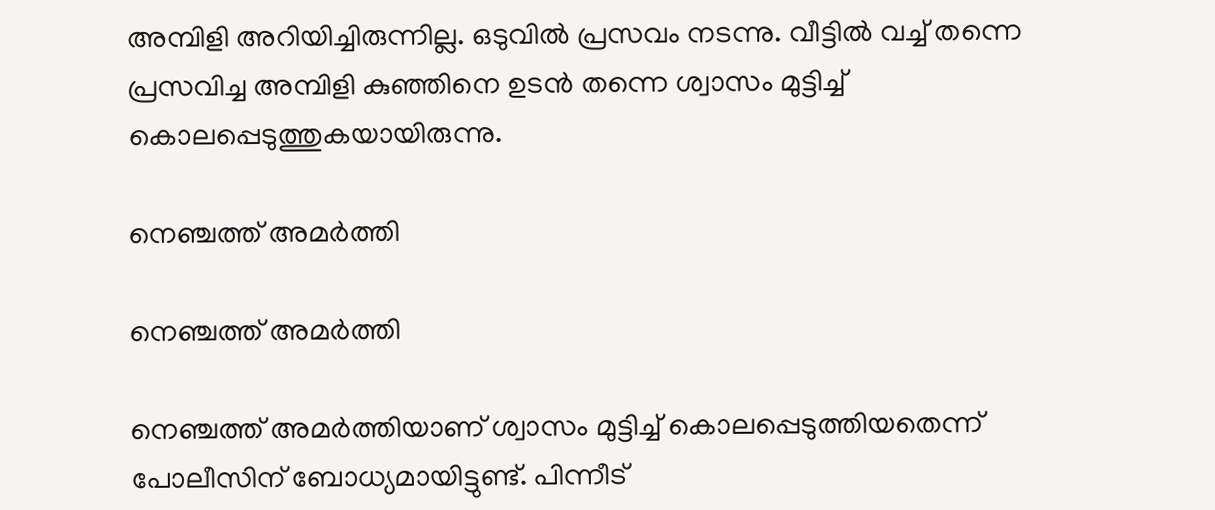അമ്പിളി അറിയിച്ചിരുന്നില്ല. ഒടുവില്‍ പ്രസവം നടന്നു. വീട്ടില്‍ വച്ച് തന്നെ പ്രസവിച്ച അമ്പിളി കുഞ്ഞിനെ ഉടന്‍ തന്നെ ശ്വാസം മുട്ടിച്ച് കൊലപ്പെടുത്തുകയായിരുന്നു.

നെഞ്ചത്ത് അമര്‍ത്തി

നെഞ്ചത്ത് അമര്‍ത്തി

നെഞ്ചത്ത് അമര്‍ത്തിയാണ് ശ്വാസം മുട്ടിച്ച് കൊലപ്പെടുത്തിയതെന്ന് പോലീസിന് ബോധ്യമായിട്ടുണ്ട്. പിന്നീട്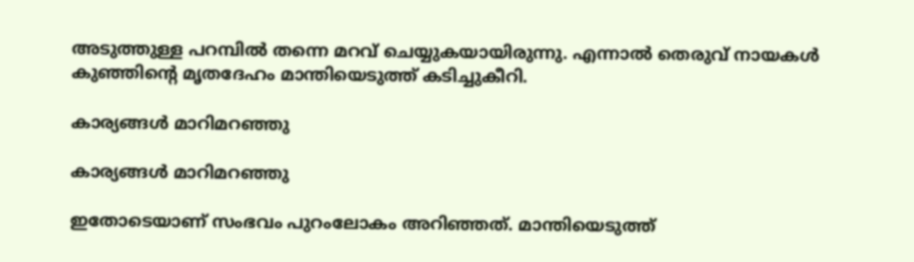അടുത്തുള്ള പറമ്പില്‍ തന്നെ മറവ് ചെയ്യുകയായിരുന്നു. എന്നാല്‍ തെരുവ് നായകള്‍ കുഞ്ഞിന്റെ മൃതദേഹം മാന്തിയെടുത്ത് കടിച്ചുകീറി.

കാര്യങ്ങള്‍ മാറിമറഞ്ഞു

കാര്യങ്ങള്‍ മാറിമറഞ്ഞു

ഇതോടെയാണ് സംഭവം പുറംലോകം അറിഞ്ഞത്. മാന്തിയെടുത്ത്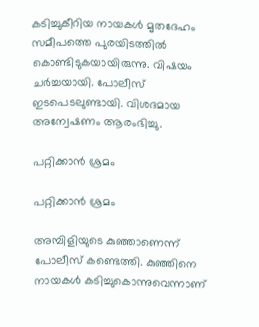കടിച്ചുകീറിയ നായകള്‍ മൃതദേഹം സമീപത്തെ പുരയിടത്തില്‍ കൊണ്ടിടുകയായിരുന്നു. വിഷയം ചര്‍ച്ചയായി. പോലീസ് ഇടപെടലുണ്ടായി. വിശദമായ അന്വേഷണം ആരംഭിച്ചു.

പറ്റിക്കാന്‍ ശ്രമം

പറ്റിക്കാന്‍ ശ്രമം

അമ്പിളിയുടെ കുഞ്ഞാണെന്ന് പോലീസ് കണ്ടെത്തി. കുഞ്ഞിനെ നായകള്‍ കടിച്ചുകൊന്നുവെന്നാണ്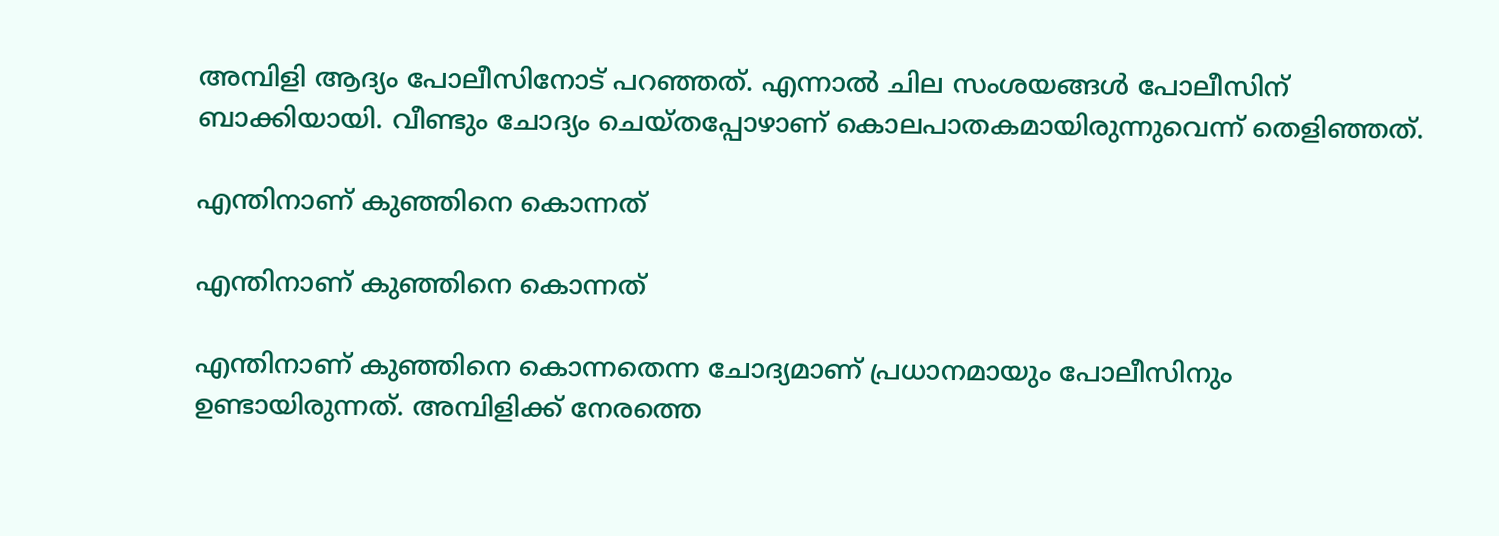അമ്പിളി ആദ്യം പോലീസിനോട് പറഞ്ഞത്. എന്നാല്‍ ചില സംശയങ്ങള്‍ പോലീസിന് ബാക്കിയായി. വീണ്ടും ചോദ്യം ചെയ്തപ്പോഴാണ് കൊലപാതകമായിരുന്നുവെന്ന് തെളിഞ്ഞത്.

എന്തിനാണ് കുഞ്ഞിനെ കൊന്നത്

എന്തിനാണ് കുഞ്ഞിനെ കൊന്നത്

എന്തിനാണ് കുഞ്ഞിനെ കൊന്നതെന്ന ചോദ്യമാണ് പ്രധാനമായും പോലീസിനും ഉണ്ടായിരുന്നത്. അമ്പിളിക്ക് നേരത്തെ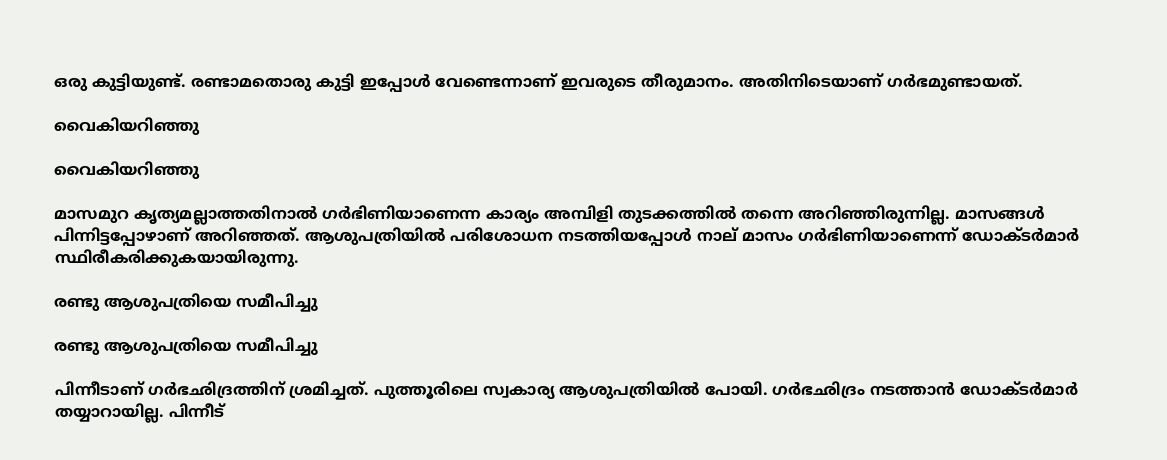ഒരു കുട്ടിയുണ്ട്. രണ്ടാമതൊരു കുട്ടി ഇപ്പോള്‍ വേണ്ടെന്നാണ് ഇവരുടെ തീരുമാനം. അതിനിടെയാണ് ഗര്‍ഭമുണ്ടായത്.

വൈകിയറിഞ്ഞു

വൈകിയറിഞ്ഞു

മാസമുറ കൃത്യമല്ലാത്തതിനാല്‍ ഗര്‍ഭിണിയാണെന്ന കാര്യം അമ്പിളി തുടക്കത്തില്‍ തന്നെ അറിഞ്ഞിരുന്നില്ല. മാസങ്ങള്‍ പിന്നിട്ടപ്പോഴാണ് അറിഞ്ഞത്. ആശുപത്രിയില്‍ പരിശോധന നടത്തിയപ്പോള്‍ നാല് മാസം ഗര്‍ഭിണിയാണെന്ന് ഡോക്ടര്‍മാര്‍ സ്ഥിരീകരിക്കുകയായിരുന്നു.

രണ്ടു ആശുപത്രിയെ സമീപിച്ചു

രണ്ടു ആശുപത്രിയെ സമീപിച്ചു

പിന്നീടാണ് ഗര്‍ഭഛിദ്രത്തിന് ശ്രമിച്ചത്. പുത്തൂരിലെ സ്വകാര്യ ആശുപത്രിയില്‍ പോയി. ഗര്‍ഭഛിദ്രം നടത്താന്‍ ഡോക്ടര്‍മാര്‍ തയ്യാറായില്ല. പിന്നീട്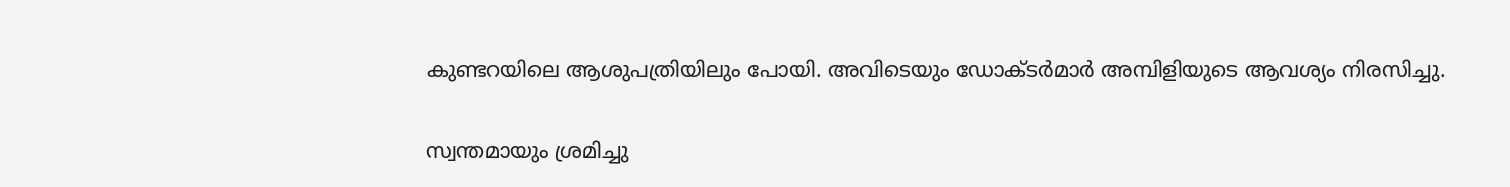കുണ്ടറയിലെ ആശുപത്രിയിലും പോയി. അവിടെയും ഡോക്ടര്‍മാര്‍ അമ്പിളിയുടെ ആവശ്യം നിരസിച്ചു.

സ്വന്തമായും ശ്രമിച്ചു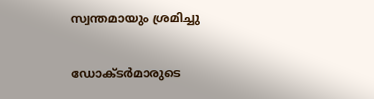സ്വന്തമായും ശ്രമിച്ചു

ഡോക്ടര്‍മാരുടെ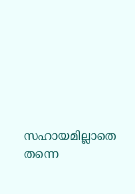സഹായമില്ലാതെ തന്നെ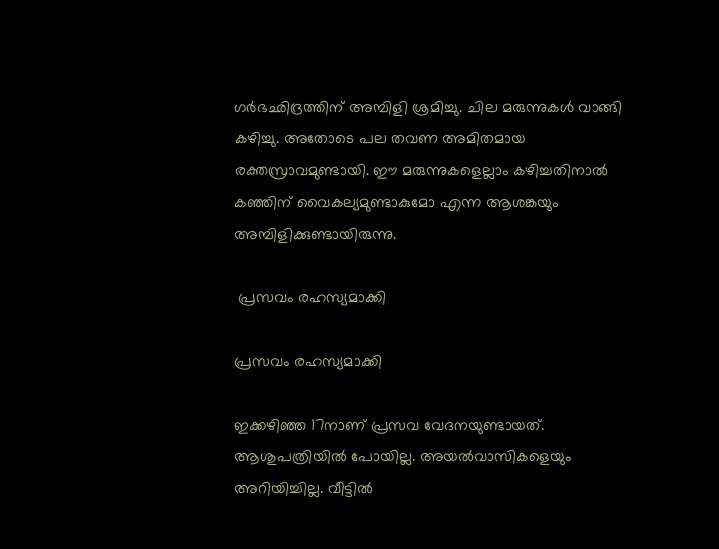ഗര്‍ഭഛിദ്രത്തിന് അമ്പിളി ശ്രമിച്ചു. ചില മരുന്നുകള്‍ വാങ്ങി കഴിച്ചു. അതോടെ പല തവണ അമിതമായ രക്തസ്രാവമുണ്ടായി. ഈ മരുന്നുകളെല്ലാം കഴിച്ചതിനാല്‍ കഞ്ഞിന് വൈകല്യമുണ്ടാകുമോ എന്ന ആശങ്കയും അമ്പിളിക്കുണ്ടായിരുന്നു.

 പ്രസവം രഹസ്യമാക്കി

പ്രസവം രഹസ്യമാക്കി

ഇക്കഴിഞ്ഞ 17നാണ് പ്രസവ വേദനയുണ്ടായത്. ആശുപത്രിയില്‍ പോയില്ല. അയല്‍വാസികളെയും അറിയിച്ചില്ല. വീട്ടില്‍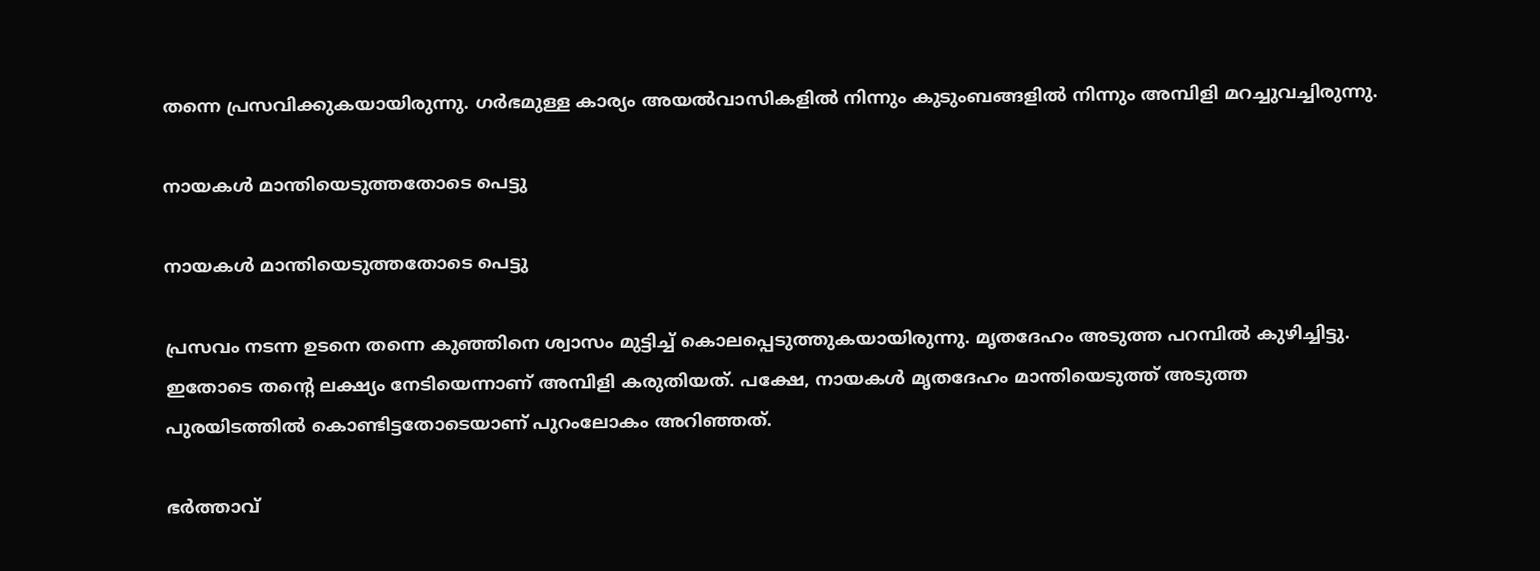തന്നെ പ്രസവിക്കുകയായിരുന്നു. ഗര്‍ഭമുള്ള കാര്യം അയല്‍വാസികളില്‍ നിന്നും കുടുംബങ്ങളില്‍ നിന്നും അമ്പിളി മറച്ചുവച്ചിരുന്നു.

നായകള്‍ മാന്തിയെടുത്തതോടെ പെട്ടു

നായകള്‍ മാന്തിയെടുത്തതോടെ പെട്ടു

പ്രസവം നടന്ന ഉടനെ തന്നെ കുഞ്ഞിനെ ശ്വാസം മുട്ടിച്ച് കൊലപ്പെടുത്തുകയായിരുന്നു. മൃതദേഹം അടുത്ത പറമ്പില്‍ കുഴിച്ചിട്ടു. ഇതോടെ തന്റെ ലക്ഷ്യം നേടിയെന്നാണ് അമ്പിളി കരുതിയത്. പക്ഷേ, നായകള്‍ മൃതദേഹം മാന്തിയെടുത്ത് അടുത്ത പുരയിടത്തില്‍ കൊണ്ടിട്ടതോടെയാണ് പുറംലോകം അറിഞ്ഞത്.

ഭര്‍ത്താവ്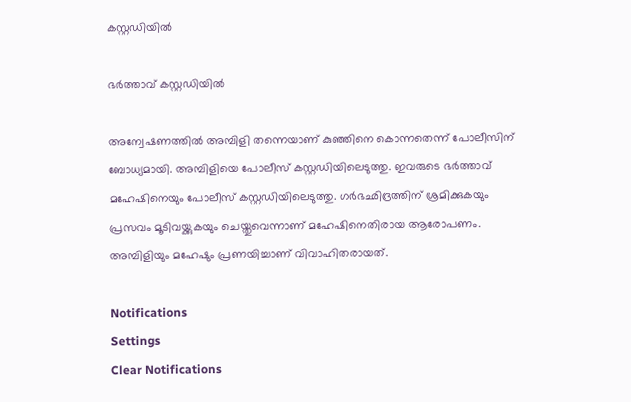കസ്റ്റഡിയില്‍

ഭര്‍ത്താവ് കസ്റ്റഡിയില്‍

അന്വേഷണത്തില്‍ അമ്പിളി തന്നെയാണ് കുഞ്ഞിനെ കൊന്നതെന്ന് പോലീസിന് ബോധ്യമായി. അമ്പിളിയെ പോലീസ് കസ്റ്റഡിയിലെടുത്തു. ഇവരുടെ ഭര്‍ത്താവ് മഹേഷിനെയും പോലീസ് കസ്റ്റഡിയിലെടുത്തു. ഗര്‍ഭഛിദ്രത്തിന് ശ്രമിക്കുകയും പ്രസവം മൂടിവയ്ക്കുകയും ചെയ്തുവെന്നാണ് മഹേഷിനെതിരായ ആരോപണം. അമ്പിളിയും മഹേഷും പ്രണയിച്ചാണ് വിവാഹിതരായത്.

Notifications
Settings
Clear Notifications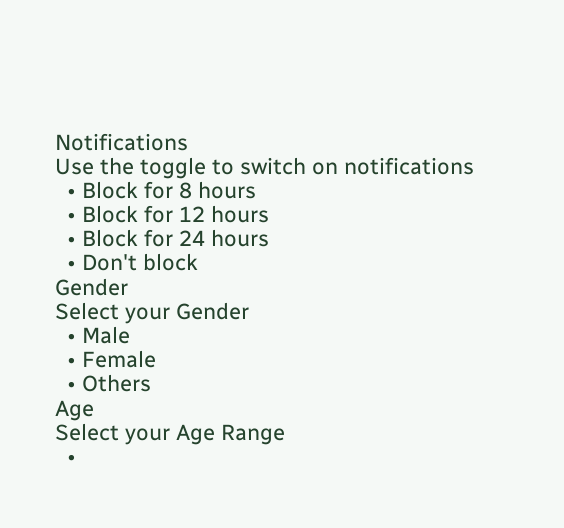Notifications
Use the toggle to switch on notifications
  • Block for 8 hours
  • Block for 12 hours
  • Block for 24 hours
  • Don't block
Gender
Select your Gender
  • Male
  • Female
  • Others
Age
Select your Age Range
  •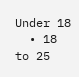Under 18
  • 18 to 25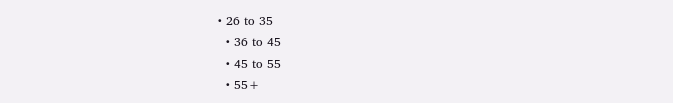• 26 to 35
  • 36 to 45
  • 45 to 55
  • 55+